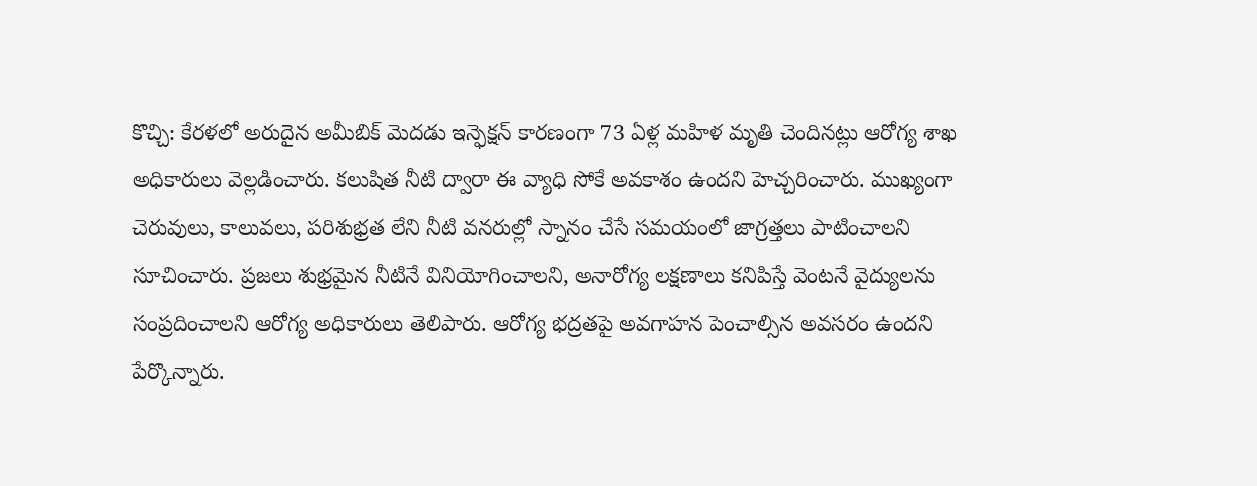కొచ్చి: కేరళలో అరుదైన అమీబిక్ మెదడు ఇన్ఫెక్షన్ కారణంగా 73 ఏళ్ల మహిళ మృతి చెందినట్లు ఆరోగ్య శాఖ అధికారులు వెల్లడించారు. కలుషిత నీటి ద్వారా ఈ వ్యాధి సోకే అవకాశం ఉందని హెచ్చరించారు. ముఖ్యంగా చెరువులు, కాలువలు, పరిశుభ్రత లేని నీటి వనరుల్లో స్నానం చేసే సమయంలో జాగ్రత్తలు పాటించాలని సూచించారు. ప్రజలు శుభ్రమైన నీటినే వినియోగించాలని, అనారోగ్య లక్షణాలు కనిపిస్తే వెంటనే వైద్యులను సంప్రదించాలని ఆరోగ్య అధికారులు తెలిపారు. ఆరోగ్య భద్రతపై అవగాహన పెంచాల్సిన అవసరం ఉందని పేర్కొన్నారు.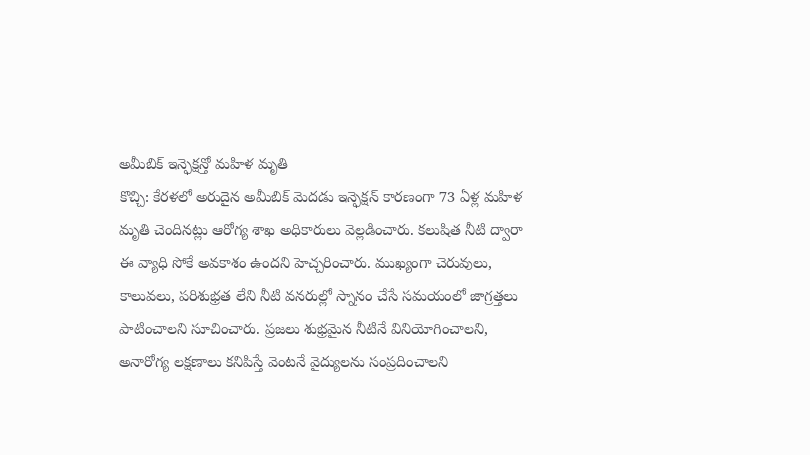అమీబిక్ ఇన్ఫెక్షన్తో మహిళ మృతి
కొచ్చి: కేరళలో అరుదైన అమీబిక్ మెదడు ఇన్ఫెక్షన్ కారణంగా 73 ఏళ్ల మహిళ మృతి చెందినట్లు ఆరోగ్య శాఖ అధికారులు వెల్లడించారు. కలుషిత నీటి ద్వారా ఈ వ్యాధి సోకే అవకాశం ఉందని హెచ్చరించారు. ముఖ్యంగా చెరువులు, కాలువలు, పరిశుభ్రత లేని నీటి వనరుల్లో స్నానం చేసే సమయంలో జాగ్రత్తలు పాటించాలని సూచించారు. ప్రజలు శుభ్రమైన నీటినే వినియోగించాలని, అనారోగ్య లక్షణాలు కనిపిస్తే వెంటనే వైద్యులను సంప్రదించాలని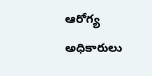ఆరోగ్య అధికారులు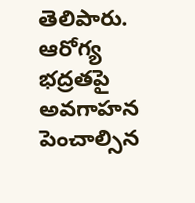తెలిపారు. ఆరోగ్య భద్రతపై అవగాహన పెంచాల్సిన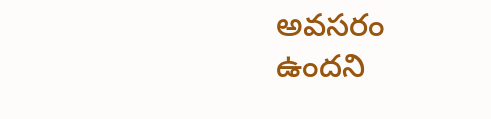అవసరం ఉందని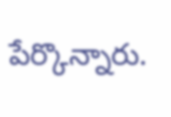పేర్కొన్నారు.